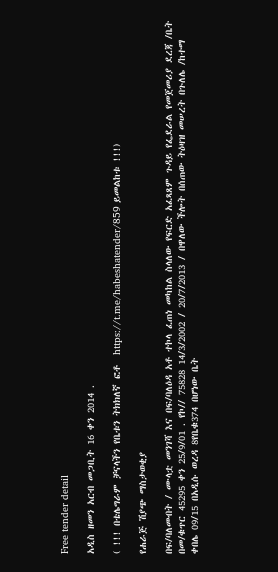Free tender detail

አዲስ ዘመን አርብ መጋቢት 16 ቀን 2014 .

( !!! በቴሌግራም ቻናላችን የቤቱን ትክክለኛ ፎቶ  https://t.me/habeshatender/859 ይመልከቱ !!!)

የሐራጅ ሽያጭ ማስታወቂያ

በፍ/ባለመብት / ሙላቷ መንገሻ እና በፍ/ባለዕዳ አቶ ተኮላ ፈጠነ መካከል ስላለው የፍርድ አፈጻጸም ጉዳይ የፌደራል የመጀመሪያ ደረጃ /ቤት በመ/ቁጥር 45295 ቀን 25/9/01 . የኮ// 75828 14/3/2002 / 20/7/2013 / በዋለው ችሎት በሰጠው ትዕዛዝ መሠረት በጉለሌ /ከተማ ቀበሌ 09/15 በአዲሱ ወረዳ 8የቤቁ374 በሆነው ቤት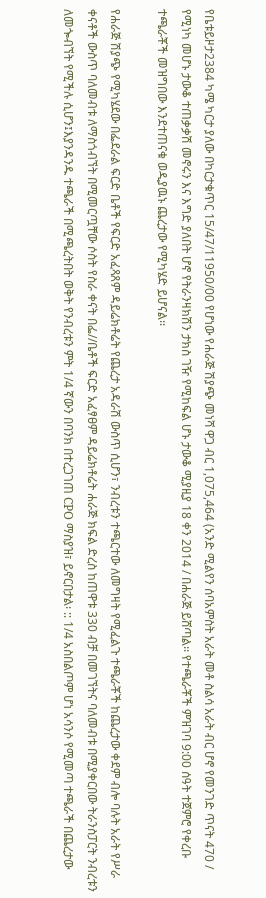የቤቱይዞታ2384 ካሜ ካርታ ያለው በካርታቁጥር 15/47/11950/00 የሆነው የሐራጅ ሽያጭ መነሻ ዋጋ ብር 1,075,464 (አንድ ሚልየን ሰባአምስት አራት መቶ ስልሳ አራት ብር ሆኖ የመንገድ ጥናት 470 / የሚነካ መሆኑ ታውቆ ተጠቃቃሽ መኖሩን እና እግድ ያለበት ሆኖ የትራንዛክሽን ታክስ ገዥ የሚከፍል ሆኑ ታውቆ ሚያዚያ 18 ቀን 2014 / በሐራጅ ይሸጣል፡፡ የተጫራቾች ምዝገባ 9:00 ሰዓት ተጀምሮ የቀረቡ ተጫራቾች መዝግበው እንደተጠናቁ ወዲያዉኑ ጨረታው የሚካሄድ ይሆናል፡፡

የሐራጅ ሽያጭ የሚካሄደው በፌደራል ፍርድ ቤቶች የፍርድ አፈጻጸም ዳይሬክቶሬት የጨረታ አዳራሽ ውስጥ ሲሆን፣ ንብረቱን ተጫርተው ለመግዛት የሚፈልጉ ተጫራቾች ከጨረታው ቀደም ብሎ ባሉት አራት የሥራ ቀናቶች ውስጥ ባለመብቱ ለማስጎብኘት በሚመርጧቸው ሶስት የስራ ቀናት በፌ//ቤቶች ፍርድ አፈፃፀም ዳይሬክቶሬት ሐራጅ ክፍል ድረስ ከጠዋቱ 330 ብቻ በመገኘትና ባለመብቱ በሚያቀርበው ትራንስፓርት ንብረቱን ለመጐብኘት የሚችሉ ሲሆን፤እያንዳንዱ ተጫራች በሚጫረትበት ወቅት የንብረቱን ምት 1/4 ኛውን በባንክ በተረጋገጠ CPO ማስያዝ፣ ይኖርበታል፡ :: 1/4 አስበልጦም ሆነ አሳንሶ የሚመጣ ተጫራች በጨረታው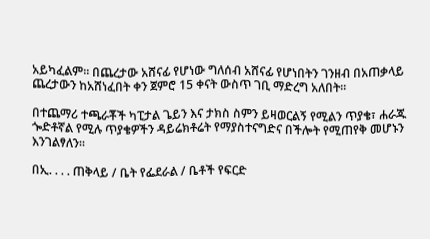አይካፈልም፡፡ በጨረታው አሸናፊ የሆነው ግለሰብ አሸናፊ የሆነበትን ገንዘብ በአጠቃላይ ጨረታውን ከአሸነፈበት ቀን ጀምሮ 15 ቀናት ውስጥ ገቢ ማድረግ አለበት፡፡

በተጨማሪ ተጫራቾች ካፒታል ጌይን እና ታክስ ስምን ይዛወርልኝ የሚልን ጥያቄ፣ ሐራጁ ጐድቶኛል የሚሉ ጥያቄዎችን ዳይሬክቶሬት የማያስተናግድና በችሎት የሚጠየቅ መሆኑን እንገልፃለን፡፡

በኢ. . . . ጠቅላይ / ቤት የፌደራል / ቤቶች የፍርድ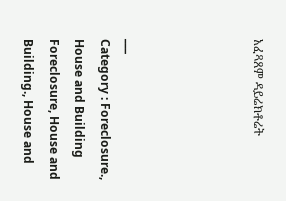አፈጻጸም ዳይሬክቶሬት




___
Category : Foreclosure., House and Building Foreclosure, House and Building., House and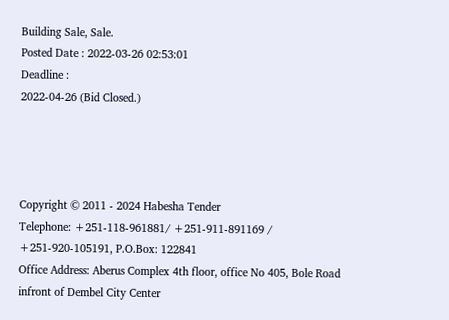Building Sale, Sale.
Posted Date : 2022-03-26 02:53:01
Deadline :
2022-04-26 (Bid Closed.)




Copyright © 2011 - 2024 Habesha Tender
Telephone: +251-118-961881/ +251-911-891169 / +251-920-105191, P.O.Box: 122841
Office Address: Aberus Complex 4th floor, office No 405, Bole Road infront of Dembel City Center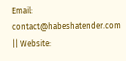Email: contact@habeshatender.com || Website: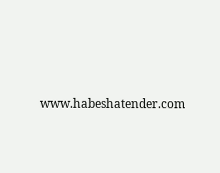www.habeshatender.com